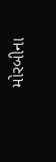મોરબીના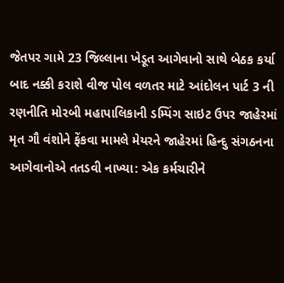જેતપર ગામે 23 જિલ્લાના ખેડૂત આગેવાનો સાથે બેઠક કર્યા બાદ નક્કી કરાશે વીજ પોલ વળતર માટે આંદોલન પાર્ટ 3 ની રણનીતિ મોરબી મહાપાલિકાની ડમ્પિંગ સાઇટ ઉપર જાહેરમાં મૃત ગૌ વંશોને ફેંકવા મામલે મેયરને જાહેરમાં હિન્દુ સંગઠનના આગેવાનોએ તતડવી નાખ્યા: એક કર્મચારીને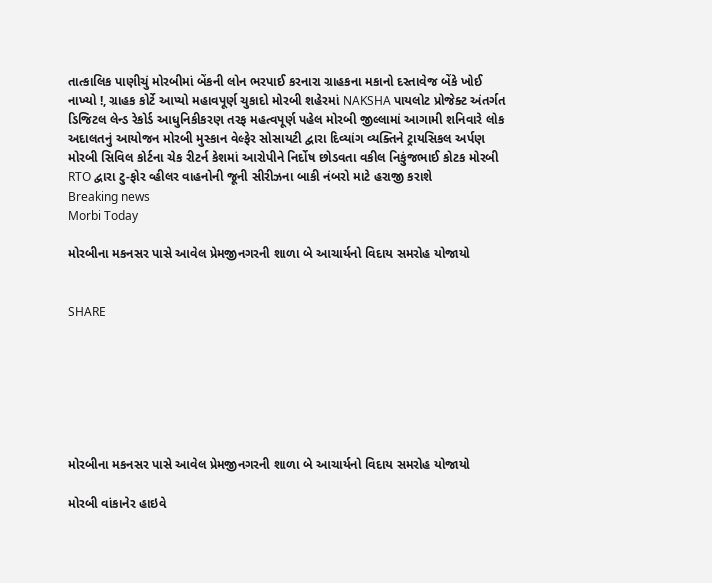તાત્કાલિક પાણીચું મોરબીમાં બેંકની લોન ભરપાઈ કરનારા ગ્રાહકના મકાનો દસ્તાવેજ બેંકે ખોઈ નાખ્યો !, ગ્રાહક કોર્ટે આપ્યો મહાવપૂર્ણ ચુકાદો મોરબી શહેરમાં NAKSHA પાયલોટ પ્રોજેક્ટ અંતર્ગત ડિજિટલ લેન્ડ રેકોર્ડ આધુનિકીકરણ તરફ મહત્વપૂર્ણ પહેલ મોરબી જીલ્લામાં આગામી શનિવારે લોક અદાલતનું આયોજન મોરબી મુસ્કાન વેલ્ફેર સોસાયટી દ્વારા દિવ્યાંગ વ્યક્તિને ટ્રાયસિકલ અર્પણ મોરબી સિવિલ કોર્ટના ચેક રીટર્ન કેશમાં આરોપીને નિર્દોષ છોડવતા વકીલ નિકુંજભાઈ કોટક મોરબી RTO દ્વારા ટુ-ફોર વ્હીલર વાહનોની જૂની સીરીઝના બાકી નંબરો માટે હરાજી કરાશે
Breaking news
Morbi Today

મોરબીના મકનસર પાસે આવેલ પ્રેમજીનગરની શાળા બે આચાર્યનો વિદાય સમરોહ યોજાયો


SHARE







મોરબીના મકનસર પાસે આવેલ પ્રેમજીનગરની શાળા બે આચાર્યનો વિદાય સમરોહ યોજાયો

મોરબી વાંકાનેર હાઇવે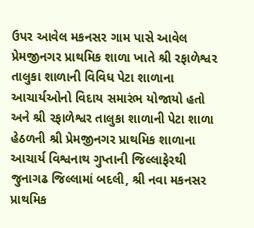ઉપર આવેલ મકનસર ગામ પાસે આવેલ પ્રેમજીનગર પ્રાથમિક શાળા ખાતે શ્રી રફાળેશ્વર તાલુકા શાળાની વિવિધ પેટા શાળાના આચાર્યઓનો વિદાય સમારંભ યોજાયો હતો અને શ્રી રફાળેશ્વર તાલુકા શાળાની પેટા શાળા હેઠળની શ્રી પ્રેમજીનગર પ્રાથમિક શાળાના આચાર્ય વિશ્વનાથ ગુપ્તાની જિલ્લાફેરથી જુનાગઢ જિલ્લામાં બદલી, શ્રી નવા મકનસર પ્રાથમિક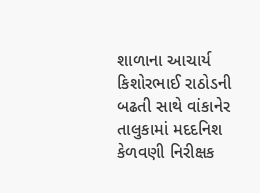શાળાના આચાર્ય  કિશોરભાઈ રાઠોડની બઢતી સાથે વાંકાનેર તાલુકામાં મદદનિશ કેળવણી નિરીક્ષક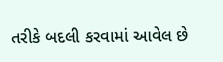તરીકે બદલી કરવામાં આવેલ છે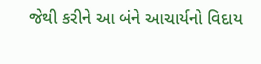જેથી કરીને આ બંને આચાર્યનો વિદાય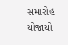સમારોહ યોજાયો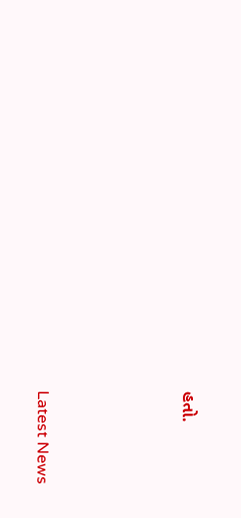હતો.






Latest News